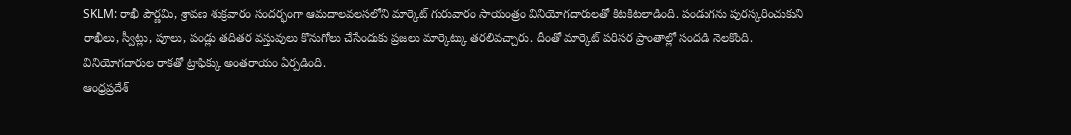SKLM: రాఖీ పౌర్ణమి, శ్రావణ శుక్రవారం సందర్భంగా ఆమదాలవలసలోని మార్కెట్ గురువారం సాయంత్రం వినియోగదారులతో కిటకిటలాడింది. పండుగను పురస్కరించుకుని రాఖీలు, స్వీట్లు, పూలు, పండ్లు తదితర వస్తువులు కొనుగోలు చేసేందుకు ప్రజలు మార్కెట్కు తరలివచ్చారు. దీంతో మార్కెట్ పరిసర ప్రాంతాల్లో సందడి నెలకొంది. వినియోగదారుల రాకతో ట్రాఫిక్కు అంతరాయం ఏర్పడింది.
ఆంధ్రప్రదేశ్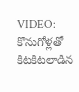VIDEO: కొనుగోళ్లతో కిటకిటలాడిన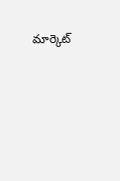మార్కెట్